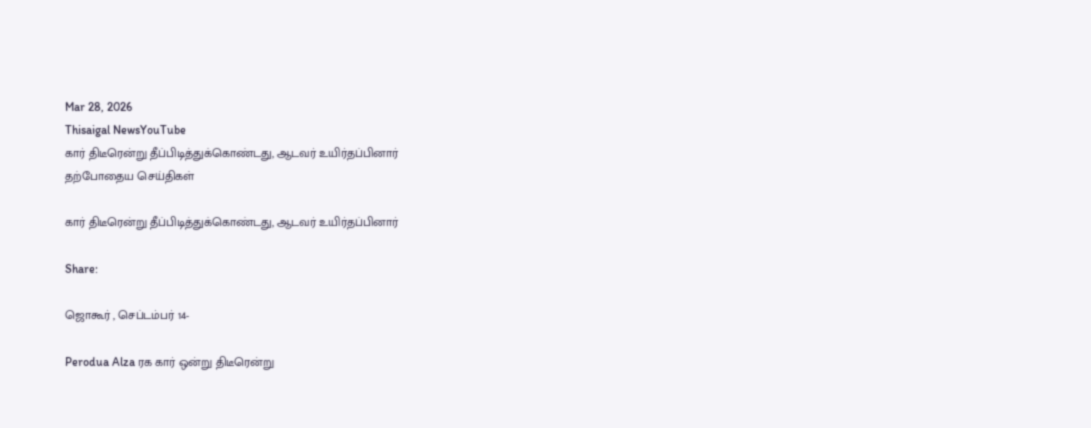Mar 28, 2026
Thisaigal NewsYouTube
கார் திடீரென்று தீப்பிடித்துக்கொண்டது, ஆடவர் உயிர்தப்பினார்
தற்போதைய செய்திகள்

கார் திடீரென்று தீப்பிடித்துக்கொண்டது, ஆடவர் உயிர்தப்பினார்

Share:

ஜொகூர் , செப்டம்பர் 14-

Perodua Alza ரக கார் ஒன்று திடீரென்று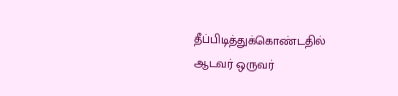தீப்பிடித்துக்கொண்டதில் ஆடவர் ஒருவர்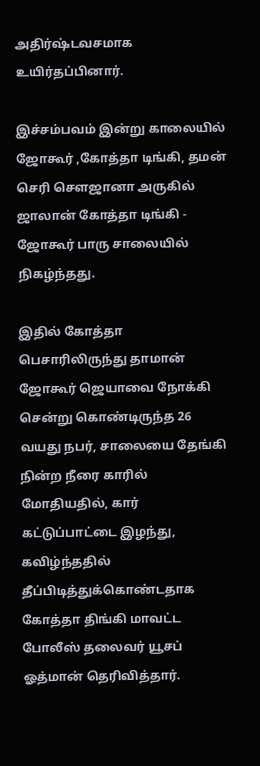அதிர்ஷ்டவசமாக உயிர்தப்பினார்.

இச்சம்பவம் இன்று காலையில் ஜோகூர் ,கோத்தா டிங்கி, தமன் செரி சௌஜானா அருகில் ஜாலான் கோத்தா டிங்கி - ஜோகூர் பாரு சாலையில் நிகழ்ந்தது.

இதில் கோத்தா பெசாரிலிருந்து தாமான் ஜோகூர் ஜெயாவை நோக்கி சென்று கொண்டிருந்த 26 வயது நபர், சாலையை தேங்கி நின்ற நீரை காரில் மோதியதில், கார் கட்டுப்பாட்டை இழந்து, கவிழ்ந்ததில் தீப்பிடித்துக்கொண்டதாக கோத்தா திங்கி மாவட்ட போலீஸ் தலைவர் யூசப் ஓத்மான் தெரிவித்தார்.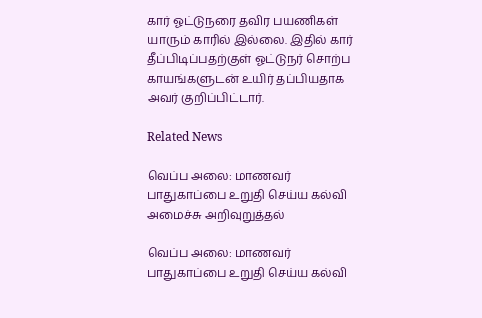கார் ஓட்டுநரை தவிர பயணிகள் யாரும் காரில் இல்லை. இதில் கார் தீப்பிடிப்பதற்குள் ஓட்டுநர் சொற்ப காயங்களுடன் உயிர் தப்பியதாக அவர் குறிப்பிட்டார்.

Related News

வெப்ப அலை: மாணவர் பாதுகாப்பை உறுதி செய்ய கல்வி அமைச்சு அறிவுறுத்தல்

வெப்ப அலை: மாணவர் பாதுகாப்பை உறுதி செய்ய கல்வி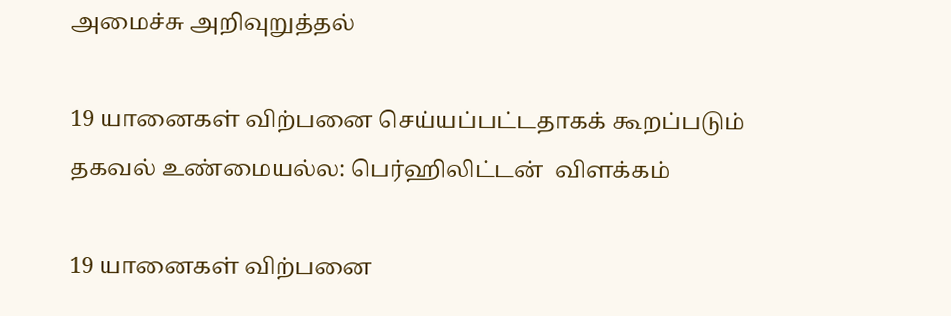அமைச்சு அறிவுறுத்தல்

19 யானைகள் விற்பனை செய்யப்பட்டதாகக் கூறப்படும் தகவல் உண்மையல்ல: பெர்ஹிலிட்டன்  விளக்கம்

19 யானைகள் விற்பனை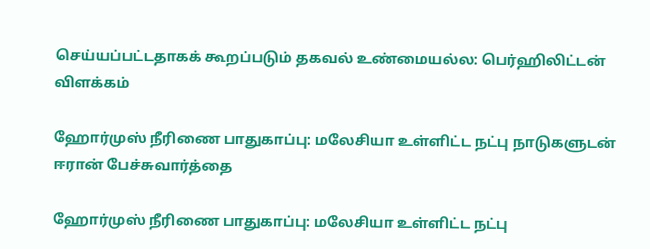செய்யப்பட்டதாகக் கூறப்படும் தகவல் உண்மையல்ல: பெர்ஹிலிட்டன் விளக்கம்

ஹோர்முஸ் நீரிணை பாதுகாப்பு: மலேசியா உள்ளிட்ட நட்பு நாடுகளுடன் ஈரான் பேச்சுவார்த்தை

ஹோர்முஸ் நீரிணை பாதுகாப்பு: மலேசியா உள்ளிட்ட நட்பு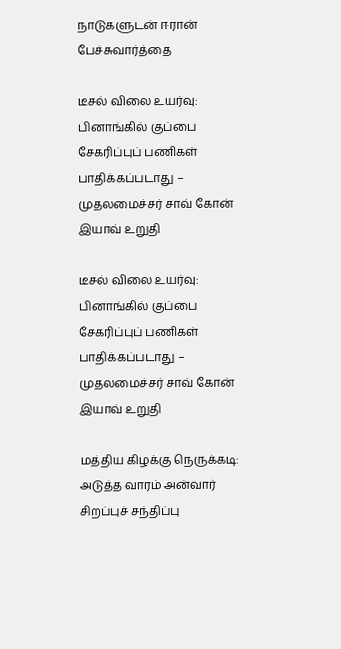நாடுகளுடன் ஈரான் பேச்சுவார்த்தை

டீசல் விலை உயர்வு: பினாங்கில் குப்பை சேகரிப்புப் பணிகள் பாதிக்கப்படாது – முதலமைச்சர் சாவ் கோன் இயாவ் உறுதி

டீசல் விலை உயர்வு: பினாங்கில் குப்பை சேகரிப்புப் பணிகள் பாதிக்கப்படாது – முதலமைச்சர் சாவ் கோன் இயாவ் உறுதி

மத்திய கிழக்கு நெருக்கடி: அடுத்த வாரம் அன்வார் சிறப்புச் சந்திப்பு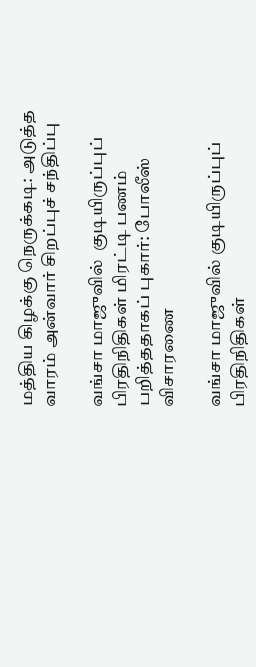மத்திய கிழக்கு நெருக்கடி: அடுத்த வாரம் அன்வார் சிறப்புச் சந்திப்பு

வங்சா மாஜுவில்  குடியிருப்புப் பிரதிநிதிகள் மிரட்டி பணம் பறித்ததாகப் புகார்: போலீஸ் விசாரணை

வங்சா மாஜுவில் குடியிருப்புப் பிரதிநிதிகள்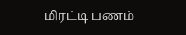மிரட்டி பணம்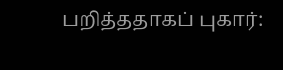பறித்ததாகப் புகார்: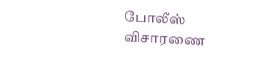போலீஸ் விசாரணை